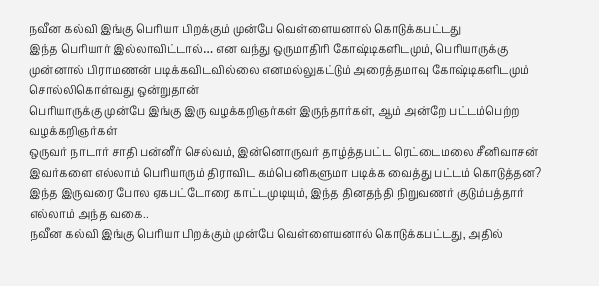நவீன கல்வி இங்கு பெரியா பிறக்கும் முன்பே வெள்ளையனால் கொடுக்கபட்டது
இந்த பெரியார் இல்லாவிட்டால்… என வந்து ஒருமாதிரி கோஷ்டிகளிடமும், பெரியாருக்கு முன்னால் பிராமணன் படிக்கவிடவில்லை எனமல்லுகட்டும் அரைத்தமாவு கோஷ்டிகளிடமும் சொல்லிகொள்வது ஒன்றுதான்
பெரியாருக்கு முன்பே இங்கு இரு வழக்கறிஞர்கள் இருந்தார்கள், ஆம் அன்றே பட்டம்பெற்ற வழக்கறிஞர்கள்
ஒருவர் நாடார் சாதி பன்னீர் செல்வம், இன்னொருவர் தாழ்த்தபட்ட ரெட்டைமலை சீனிவாசன்
இவர்களை எல்லாம் பெரியாரும் திராவிட கம்பெனிகளுமா படிக்க வைத்து பட்டம் கொடுத்தன?
இந்த இருவரை போல ஏகபட்டோரை காட்டமுடியும், இந்த தினதந்தி நிறுவணர் குடும்பத்தார் எல்லாம் அந்த வகை..
நவீன கல்வி இங்கு பெரியா பிறக்கும் முன்பே வெள்ளையனால் கொடுக்கபட்டது, அதில்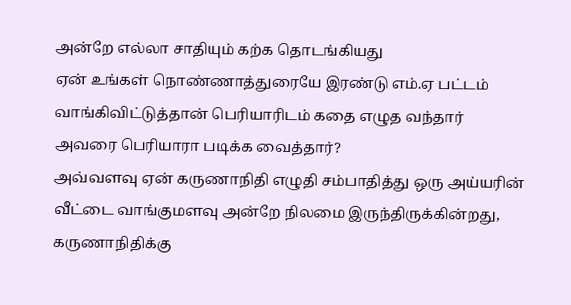அன்றே எல்லா சாதியும் கற்க தொடங்கியது
ஏன் உங்கள் நொண்ணாத்துரையே இரண்டு எம்.ஏ பட்டம் வாங்கிவிட்டுத்தான் பெரியாரிடம் கதை எழுத வந்தார்
அவரை பெரியாரா படிக்க வைத்தார்?
அவ்வளவு ஏன் கருணாநிதி எழுதி சம்பாதித்து ஒரு அய்யரின் வீட்டை வாங்குமளவு அன்றே நிலமை இருந்திருக்கின்றது,
கருணாநிதிக்கு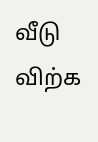வீடு விற்க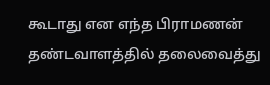கூடாது என எந்த பிராமணன் தண்டவாளத்தில் தலைவைத்து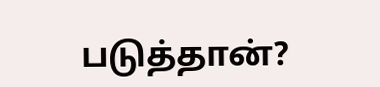படுத்தான்?